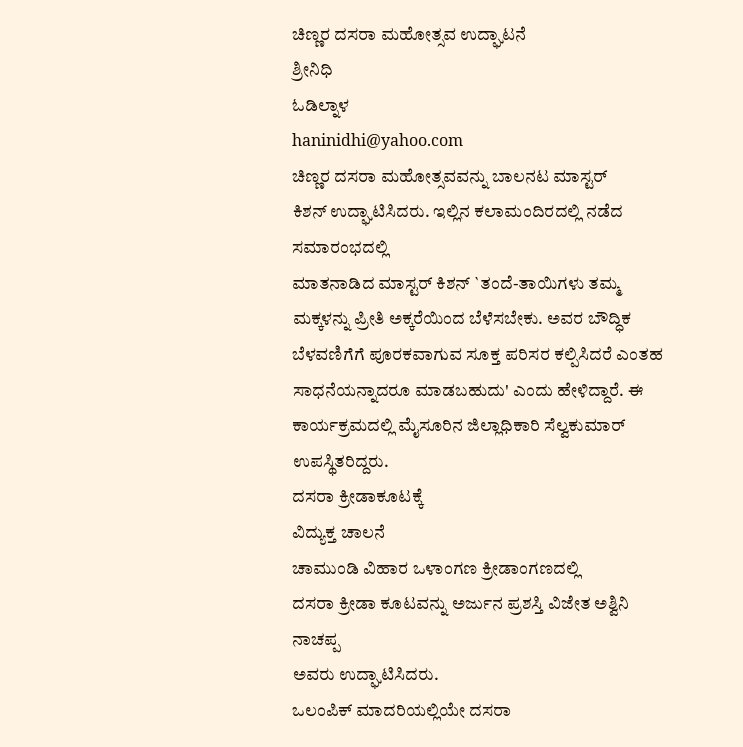ಚಿಣ್ಣರ ದಸರಾ ಮಹೋತ್ಸವ ಉದ್ಘಾಟನೆ
ಶ್ರೀನಿಧಿ
ಓಡಿಲ್ನಾಳ
haninidhi@yahoo.com
ಚಿಣ್ಣರ ದಸರಾ ಮಹೋತ್ಸವವನ್ನು ಬಾಲನಟ ಮಾಸ್ಟರ್
ಕಿಶನ್ ಉದ್ಘಾಟಿಸಿದರು. ಇಲ್ಲಿನ ಕಲಾಮಂದಿರದಲ್ಲಿ ನಡೆದ ಸಮಾರಂಭದಲ್ಲಿ
ಮಾತನಾಡಿದ ಮಾಸ್ಟರ್ ಕಿಶನ್ `ತಂದೆ-ತಾಯಿಗಳು ತಮ್ಮ
ಮಕ್ಕಳನ್ನು ಪ್ರೀತಿ ಅಕ್ಕರೆಯಿಂದ ಬೆಳೆಸಬೇಕು. ಅವರ ಬೌದ್ಧಿಕ
ಬೆಳವಣಿಗೆಗೆ ಪೂರಕವಾಗುವ ಸೂಕ್ತ ಪರಿಸರ ಕಲ್ಪಿಸಿದರೆ ಎಂತಹ
ಸಾಧನೆಯನ್ನಾದರೂ ಮಾಡಬಹುದು' ಎಂದು ಹೇಳಿದ್ದಾರೆ. ಈ
ಕಾರ್ಯಕ್ರಮದಲ್ಲಿ ಮೈಸೂರಿನ ಜಿಲ್ಲಾಧಿಕಾರಿ ಸೆಲ್ವಕುಮಾರ್
ಉಪಸ್ಥಿತರಿದ್ದರು.
ದಸರಾ ಕ್ರೀಡಾಕೂಟಕ್ಕೆ
ವಿದ್ಯುಕ್ತ ಚಾಲನೆ
ಚಾಮುಂಡಿ ವಿಹಾರ ಒಳಾಂಗಣ ಕ್ರೀಡಾಂಗಣದಲ್ಲಿ
ದಸರಾ ಕ್ರೀಡಾ ಕೂಟವನ್ನು ಅರ್ಜುನ ಪ್ರಶಸ್ತಿ ವಿಜೇತ ಅಶ್ವಿನಿ ನಾಚಪ್ಪ
ಅವರು ಉದ್ಘಾಟಿಸಿದರು.
ಒಲಂಪಿಕ್ ಮಾದರಿಯಲ್ಲಿಯೇ ದಸರಾ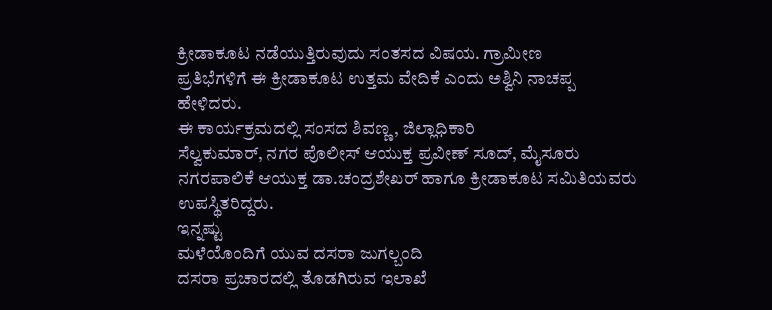ಕ್ರೀಡಾಕೂಟ ನಡೆಯುತ್ತಿರುವುದು ಸಂತಸದ ವಿಷಯ. ಗ್ರಾಮೀಣ
ಪ್ರತಿಭೆಗಳಿಗೆ ಈ ಕ್ರೀಡಾಕೂಟ ಉತ್ತಮ ವೇದಿಕೆ ಎಂದು ಅಶ್ವಿನಿ ನಾಚಪ್ಪ
ಹೇಳಿದರು.
ಈ ಕಾರ್ಯಕ್ರಮದಲ್ಲಿ ಸಂಸದ ಶಿವಣ್ಣ, ಜಿಲ್ಲಾಧಿಕಾರಿ
ಸೆಲ್ವಕುಮಾರ್, ನಗರ ಪೊಲೀಸ್ ಆಯುಕ್ತ ಪ್ರವೀಣ್ ಸೂದ್, ಮೈಸೂರು
ನಗರಪಾಲಿಕೆ ಆಯುಕ್ತ ಡಾ.ಚಂದ್ರಶೇಖರ್ ಹಾಗೂ ಕ್ರೀಡಾಕೂಟ ಸಮಿತಿಯವರು
ಉಪಸ್ಥಿತರಿದ್ದರು.
ಇನ್ನಷ್ಟು
ಮಳೆಯೊಂದಿಗೆ ಯುವ ದಸರಾ ಜುಗಲ್ಬಂದಿ
ದಸರಾ ಪ್ರಚಾರದಲ್ಲಿ ತೊಡಗಿರುವ ಇಲಾಖೆ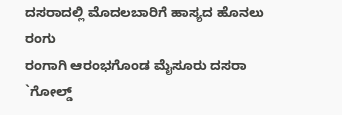ದಸರಾದಲ್ಲಿ ಮೊದಲಬಾರಿಗೆ ಹಾಸ್ಯದ ಹೊನಲು
ರಂಗು
ರಂಗಾಗಿ ಆರಂಭಗೊಂಡ ಮೈಸೂರು ದಸರಾ
`ಗೋಲ್ಡ್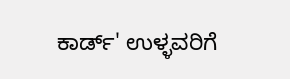ಕಾರ್ಡ್' ಉಳ್ಳವರಿಗೆ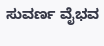ಸುವರ್ಣ ವೈಭವ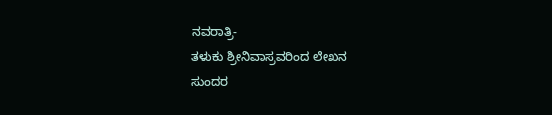ನವರಾತ್ರಿ-
ತಳುಕು ಶ್ರೀನಿವಾಸ್ರವರಿಂದ ಲೇಖನ
ಸುಂದರ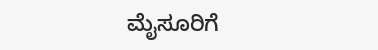ಮೈಸೂರಿಗೆ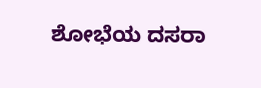ಶೋಭೆಯ ದಸರಾ